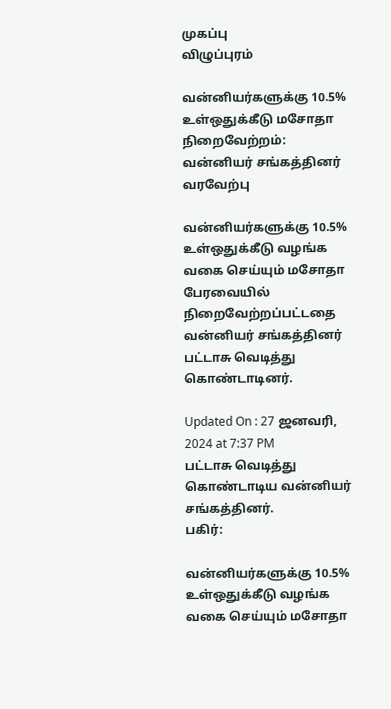முகப்பு
விழுப்புரம்

வன்னியர்களுக்கு 10.5% உள்ஒதுக்கீடு மசோதா நிறைவேற்றம்: வன்னியர் சங்கத்தினர் வரவேற்பு

வன்னியர்களுக்கு 10.5% உள்ஒதுக்கீடு வழங்க வகை செய்யும் மசோதா பேரவையில் நிறைவேற்றப்பட்டதை வன்னியர் சங்கத்தினர்  பட்டாசு வெடித்து கொண்டாடினர்.

Updated On : 27 ஜனவரி, 2024 at 7:37 PM
பட்டாசு வெடித்து கொண்டாடிய வன்னியர் சங்கத்தினர்.
பகிர்:

வன்னியர்களுக்கு 10.5% உள்ஒதுக்கீடு வழங்க வகை செய்யும் மசோதா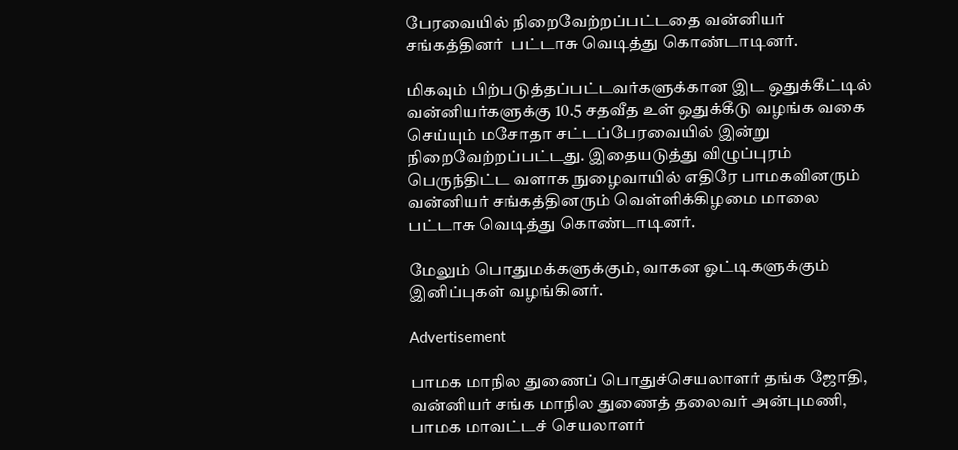பேரவையில் நிறைவேற்றப்பட்டதை வன்னியர் சங்கத்தினர்  பட்டாசு வெடித்து கொண்டாடினர்.

மிகவும் பிற்படுத்தப்பட்டவர்களுக்கான இட ஒதுக்கீட்டில் வன்னியர்களுக்கு 10.5 சதவீத உள் ஒதுக்கீடு வழங்க வகை செய்யும் மசோதா சட்டப்பேரவையில் இன்று நிறைவேற்றப்பட்டது. இதையடுத்து விழுப்புரம் பெருந்திட்ட வளாக நுழைவாயில் எதிரே பாமகவினரும் வன்னியர் சங்கத்தினரும் வெள்ளிக்கிழமை மாலை பட்டாசு வெடித்து கொண்டாடினர்.

மேலும் பொதுமக்களுக்கும், வாகன ஓட்டிகளுக்கும் இனிப்புகள் வழங்கினர்.

Advertisement

பாமக மாநில துணைப் பொதுச்செயலாளர் தங்க ஜோதி, வன்னியர் சங்க மாநில துணைத் தலைவர் அன்புமணி, பாமக மாவட்டச் செயலாளர்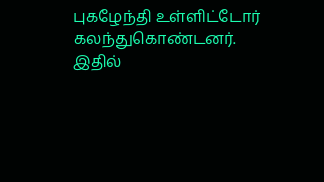புகழேந்தி உள்ளிட்டோர் கலந்துகொண்டனர். இதில்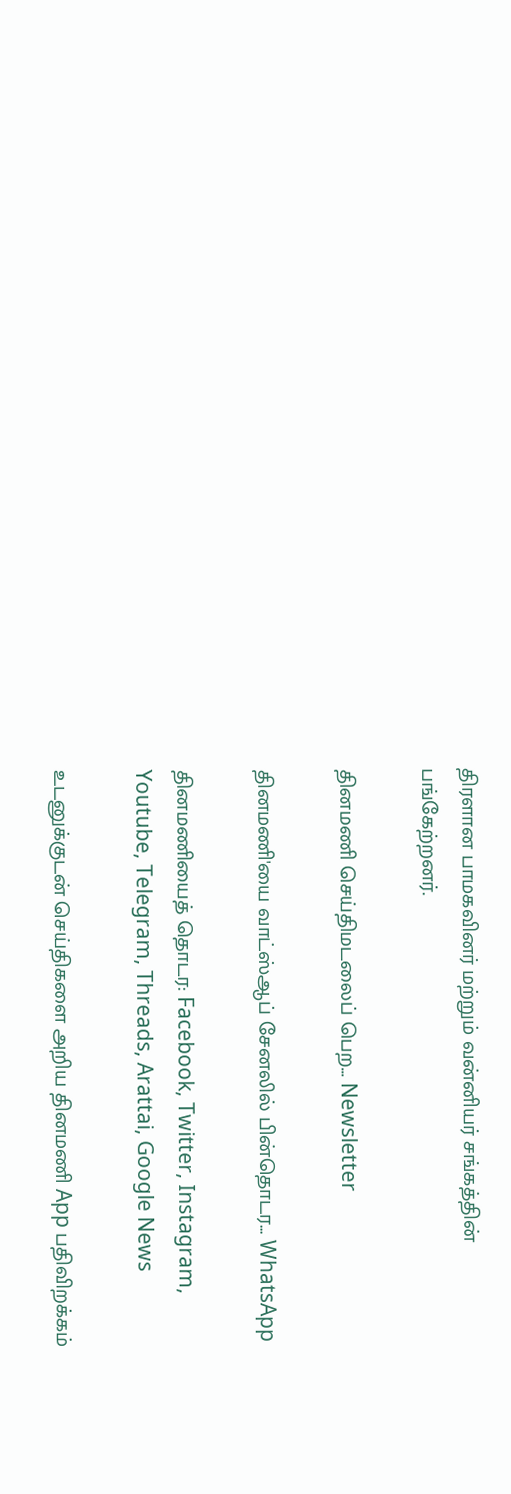திரளான பாமகவினர் மற்றும் வன்னியர் சங்கத்தின் பங்கேற்றனர்.

தினமணி செய்திமடலைப் பெற... Newsletter

தினமணி'யை வாட்ஸ்ஆப் சேனலில் பின்தொடர... WhatsApp

தினமணியைத் தொடர: Facebook, Twitter, Instagram, Youtube, Telegram, Threads, Arattai, Google News

உடனுக்குடன் செய்திகளை அறிய தினமணி App பதிவிறக்கம்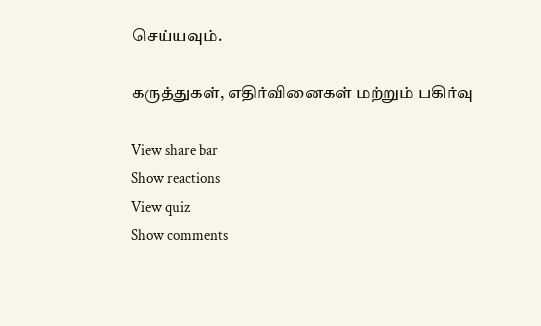செய்யவும்.

கருத்துகள், எதிர்வினைகள் மற்றும் பகிர்வு

View share bar
Show reactions
View quiz
Show comments